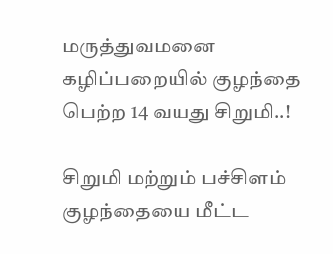மருத்துவமனை கழிப்பறையில் குழந்தை பெற்ற 14 வயது சிறுமி..!

சிறுமி மற்றும் பச்சிளம் குழந்தையை மீட்ட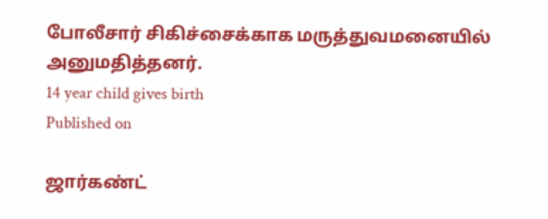போலீசார் சிகிச்சைக்காக மருத்துவமனையில் அனுமதித்தனர்.
14 year child gives birth
Published on

ஜார்கண்ட்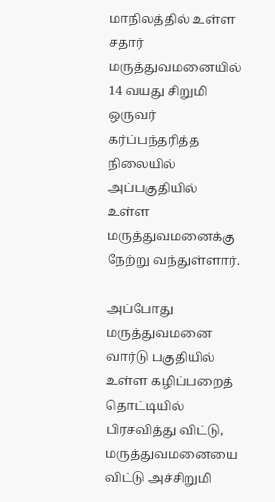மாநிலத்தில் உள்ள சதார் மருத்துவமனையில் 14 வயது சிறுமி ஒருவர் கர்ப்பந்தரித்த நிலையில் அப்பகுதியில் உள்ள மருத்துவமனைக்கு நேற்று வந்துள்ளார்.

அப்போது மருத்துவமனை வார்டு பகுதியில் உள்ள கழிப்பறைத் தொட்டியில் பிரசவித்து விட்டு, மருத்துவமனையை விட்டு அச்சிறுமி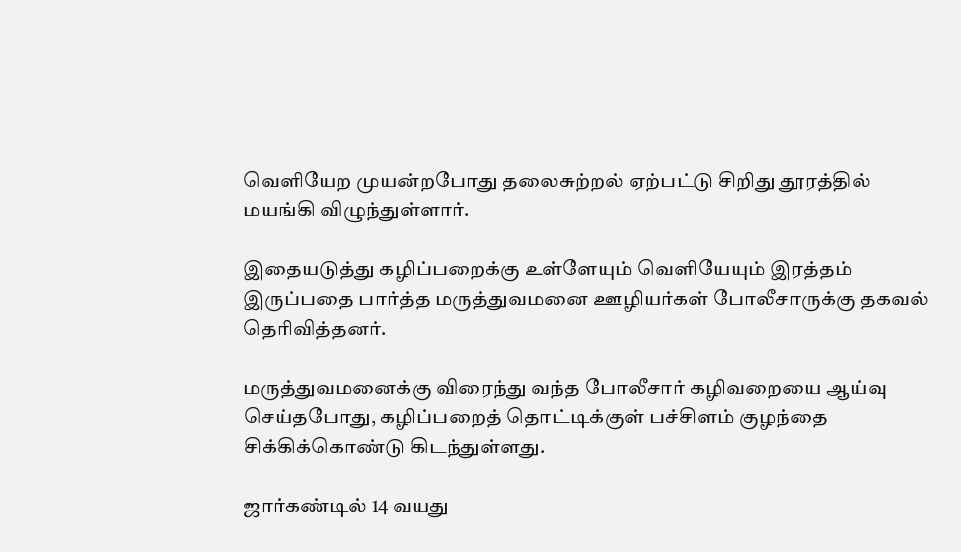வெளியேற முயன்றபோது தலைசுற்றல் ஏற்பட்டு சிறிது தூரத்தில் மயங்கி விழுந்துள்ளார்.

இதையடுத்து கழிப்பறைக்கு உள்ளேயும் வெளியேயும் இரத்தம் இருப்பதை பார்த்த மருத்துவமனை ஊழியர்கள் போலீசாருக்கு தகவல் தெரிவித்தனர்.

மருத்துவமனைக்கு விரைந்து வந்த போலீசார் கழிவறையை ஆய்வு செய்தபோது, கழிப்பறைத் தொட்டிக்குள் பச்சிளம் குழந்தை சிக்கிக்கொண்டு கிடந்துள்ளது.

ஜார்கண்டில் 14 வயது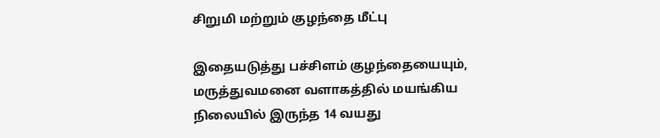சிறுமி மற்றும் குழந்தை மீட்பு

இதையடுத்து பச்சிளம் குழந்தையையும், மருத்துவமனை வளாகத்தில் மயங்கிய நிலையில் இருந்த 14 வயது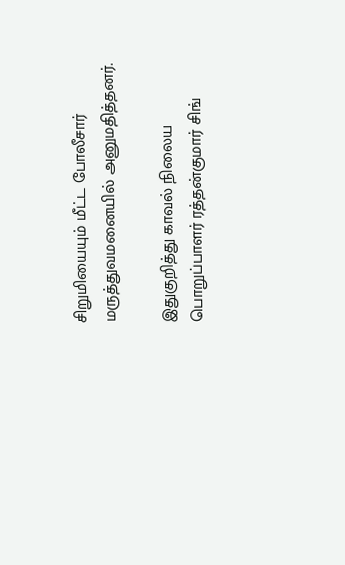சிறுமியையும் மீட்ட போலீசார் மருத்துவமனையில் அனுமதித்தனர்.

இதுகுறித்து காவல் நிலைய பொறுப்பாளர் ரத்தன்குமார் சிங்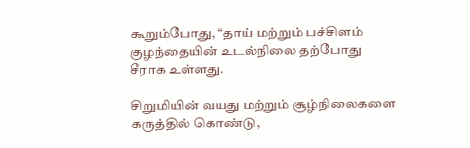கூறும்போது, “தாய் மற்றும் பச்சிளம் குழந்தையின் உடல்நிலை தற்போது சீராக உள்ளது.

சிறுமியின் வயது மற்றும் சூழ்நிலைகளை கருத்தில் கொண்டு,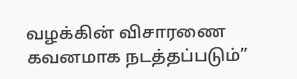வழக்கின் விசாரணை கவனமாக நடத்தப்படும்”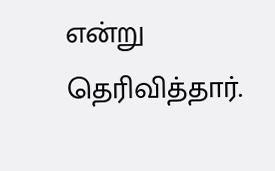என்று தெரிவித்தார்.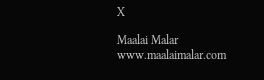X

Maalai Malar
www.maalaimalar.com